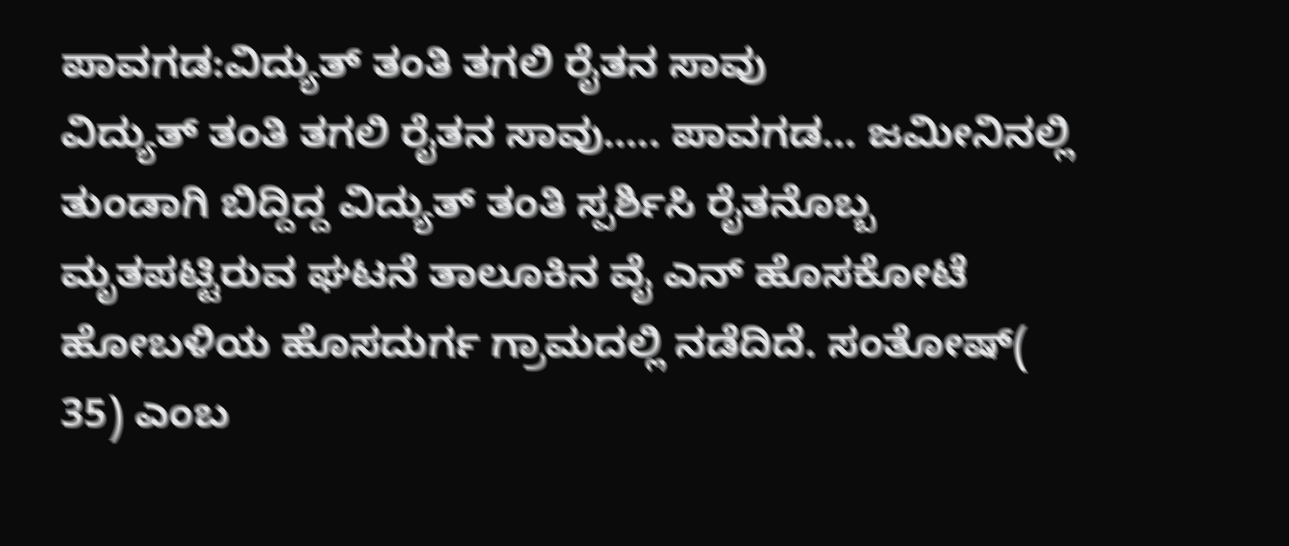ಪಾವಗಡ:ವಿದ್ಯುತ್ ತಂತಿ ತಗಲಿ ರೈತನ ಸಾವು
ವಿದ್ಯುತ್ ತಂತಿ ತಗಲಿ ರೈತನ ಸಾವು….. ಪಾವಗಡ… ಜಮೀನಿನಲ್ಲಿ ತುಂಡಾಗಿ ಬಿದ್ದಿದ್ದ ವಿದ್ಯುತ್ ತಂತಿ ಸ್ಪರ್ಶಿಸಿ ರೈತನೊಬ್ಬ ಮೃತಪಟ್ಟಿರುವ ಘಟನೆ ತಾಲೂಕಿನ ವೈ ಎನ್ ಹೊಸಕೋಟೆ ಹೋಬಳಿಯ ಹೊಸದುರ್ಗ ಗ್ರಾಮದಲ್ಲಿ ನಡೆದಿದೆ. ಸಂತೋಷ್( 35) ಎಂಬ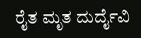ರೈತ ಮೃತ ದುರ್ದೈವಿ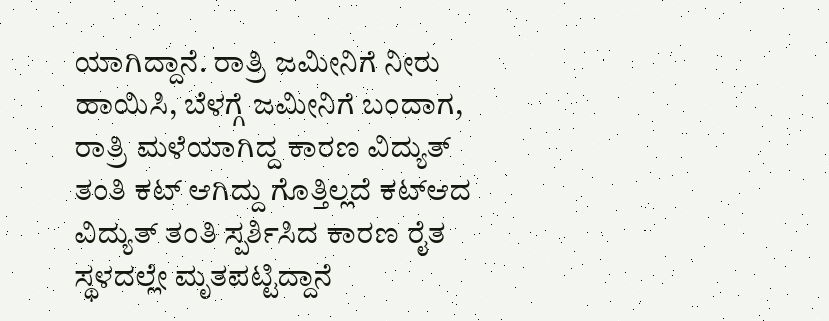ಯಾಗಿದ್ದಾನೆ. ರಾತ್ರಿ ಜಮೀನಿಗೆ ನೀರು ಹಾಯಿಸಿ, ಬೆಳಗ್ಗೆ ಜಮೀನಿಗೆ ಬಂದಾಗ, ರಾತ್ರಿ ಮಳೆಯಾಗಿದ್ದ ಕಾರಣ ವಿದ್ಯುತ್ ತಂತಿ ಕಟ್ ಆಗಿದ್ದು ಗೊತ್ತಿಲ್ಲದೆ ಕಟ್ಆದ ವಿದ್ಯುತ್ ತಂತಿ ಸ್ಪರ್ಶಿಸಿದ ಕಾರಣ ರೈತ ಸ್ಥಳದಲ್ಲೇ ಮೃತಪಟ್ಟಿದ್ದಾನೆ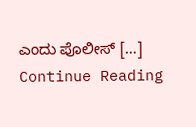ಎಂದು ಪೊಲೀಸ್ […]
Continue Reading